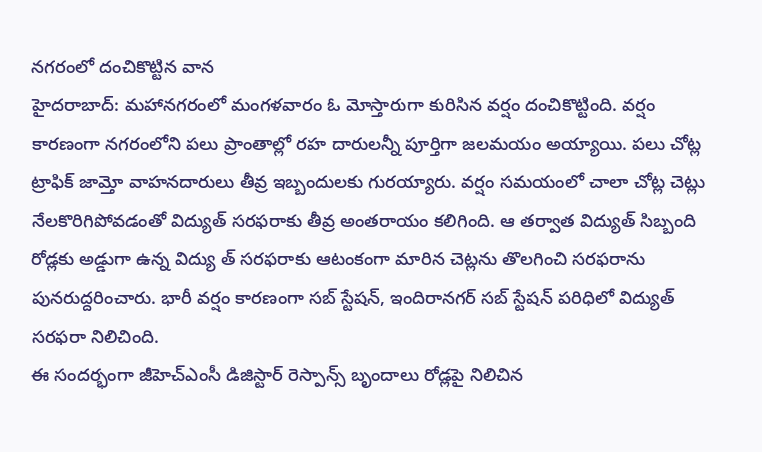నగరంలో దంచికొట్టిన వాన
హైదరాబాద్: మహానగరంలో మంగళవారం ఓ మోస్తారుగా కురిసిన వర్షం దంచికొట్టింది. వర్షం కారణంగా నగరంలోని పలు ప్రాంతాల్లో రహ దారులన్నీ పూర్తిగా జలమయం అయ్యాయి. పలు చోట్ల ట్రాఫిక్ జామ్తో వాహనదారులు తీవ్ర ఇబ్బందులకు గురయ్యారు. వర్షం సమయంలో చాలా చోట్ల చెట్లు నేలకొరిగిపోవడంతో విద్యుత్ సరఫరాకు తీవ్ర అంతరాయం కలిగింది. ఆ తర్వాత విద్యుత్ సిబ్బంది రోడ్లకు అడ్డుగా ఉన్న విద్యు త్ సరఫరాకు ఆటంకంగా మారిన చెట్లను తొలగించి సరఫరాను పునరుద్దరించారు. భారీ వర్షం కారణంగా సబ్ స్టేషన్, ఇందిరానగర్ సబ్ స్టేషన్ పరిధిలో విద్యుత్ సరఫరా నిలిచింది.
ఈ సందర్భంగా జీహెచ్ఎంసీ డిజిస్టార్ రెస్పాన్స్ బృందాలు రోడ్లపై నిలిచిన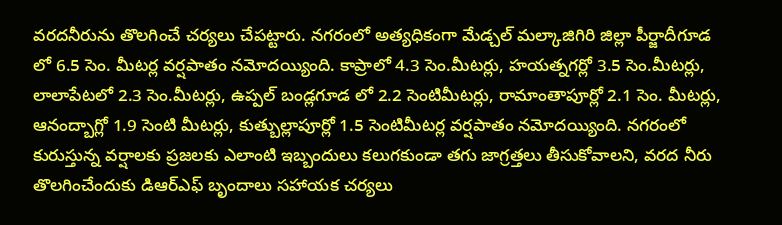వరదనీరును తొలగించే చర్యలు చేపట్టారు. నగరంలో అత్యధికంగా మేడ్చల్ మల్కాజిగిరి జిల్లా పీర్జాదీగూడ లో 6.5 సెం. మీటర్ల వర్షపాతం నమోదయ్యింది. కాప్రాలో 4.3 సెం.మీటర్లు, హయత్నగర్లో 3.5 సెం.మీటర్లు, లాలాపేటలో 2.3 సెం.మీటర్లు, ఉప్పల్ బండ్లగూడ లో 2.2 సెంటిమీటర్లు, రామాంతాపూర్లో 2.1 సెం. మీటర్లు, ఆనంద్బాగ్లో 1.9 సెంటి మీటర్లు, కుత్బుల్లాపూర్లో 1.5 సెంటిమీటర్ల వర్షపాతం నమోదయ్యింది. నగరంలో కురుస్తున్న వర్షాలకు ప్రజలకు ఎలాంటి ఇబ్బందులు కలుగకుండా తగు జాగ్రత్తలు తీసుకోవాలని, వరద నీరు తొలగించేందుకు డిఆర్ఎఫ్ బృందాలు సహాయక చర్యలు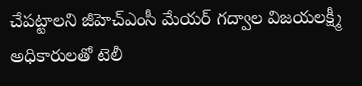చేపట్టాలని జీహెచ్ఎంసీ మేయర్ గద్వాల విజయలక్ష్మీ అధికారులతో టెలీ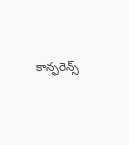కాన్ఫరెన్స్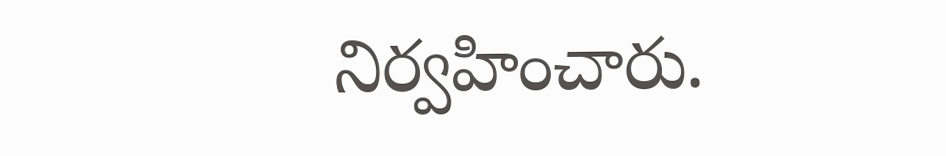నిర్వహించారు.